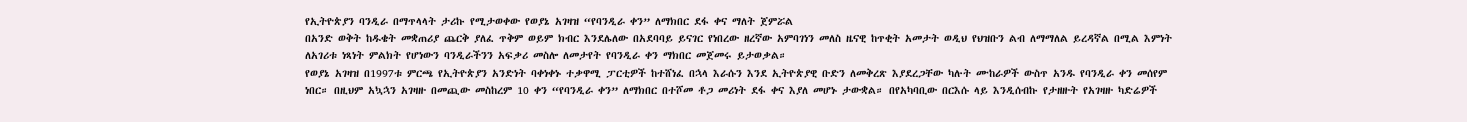የኢትዮጵያን ባንዲራ በማጥላላት ታሪኩ የሚታወቀው የወያኔ አገዛዝ “የባንዲራ ቀን” ለማክበር ደፋ ቀና ማለት ጀምሯል
በአንድ ወቅት ከዱቄት መቋጠሪያ ጨርቅ ያለፈ ጥቅም ወይም ክብር እንደሌለው በአደባባይ ይናገር የነበረው ዘረኛው አምባገነን መለስ ዜናዊ ከጥቂት አመታት ወዲህ የህዝቡን ልብ ለማማለል ይረዳኛል በሚል እምነት ለአገሪቱ ነጻነት ምልክት የሆነውን ባንዲራችንን አፍቃሪ መስሎ ለመታየት የባንዲራ ቀን ማክበር መጀመሩ ይታወቃል።
የወያኔ አገዛዝ በ1997ቱ ምርጫ የኢትዮጵያን አንድነት ባቀነቀኑ ተቃዋሚ ፓርቲዎች ከተሸነፈ በኋላ እራሱን እንደ ኢትዮጵያዊ ቡድን ለመቅረጽ እያደረጋቸው ካሉት ሙከራዎች ውስጥ አንዱ የባንዲራ ቀን መሰየም ነበር። በዚህም አኳኋን አገዛዙ በመጪው መስከረም 10 ቀን “የባንዲራ ቀን” ለማክበር በተሾመ ቶጋ መሪነት ደፋ ቀና እያለ መሆኑ ታውቋል። በየአካባቢው በርእሱ ላይ እንዲሰብኩ የታዘዙት የአገዛዙ ካድሬዎች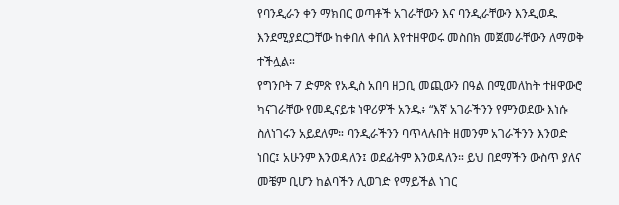የባንዲራን ቀን ማክበር ወጣቶች አገራቸውን እና ባንዲራቸውን እንዲወዱ እንደሚያደርጋቸው ከቀበለ ቀበለ እየተዘዋወሩ መስበክ መጀመራቸውን ለማወቅ ተችሏል።
የግንቦት 7 ድምጽ የአዲስ አበባ ዘጋቢ መጪውን በዓል በሚመለከት ተዘዋውሮ ካናገራቸው የመዲናይቱ ነዋሪዎች አንዱ፥ “እኛ አገራችንን የምንወደው እነሱ ስለነገሩን አይደለም። ባንዲራችንን ባጥላሉበት ዘመንም አገራችንን እንወድ ነበር፤ አሁንም እንወዳለን፤ ወደፊትም እንወዳለን። ይህ በደማችን ውስጥ ያለና መቼም ቢሆን ከልባችን ሊወገድ የማይችል ነገር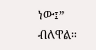ነው፤” ብለዋል።